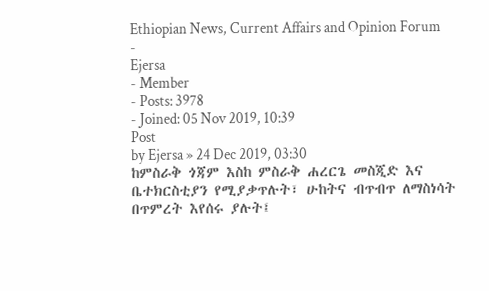Ethiopian News, Current Affairs and Opinion Forum
-
Ejersa
- Member
- Posts: 3978
- Joined: 05 Nov 2019, 10:39
Post
by Ejersa » 24 Dec 2019, 03:30
ከምስራቅ ጎጃም እስከ ምስራቅ ሐረርጌ መስጂድ እና ቤተክርስቲያን የሚያቃጥሉት፣ ሁከትና ብጥብጥ ለማስነሳት በጥምረት እየሰሩ ያሉት፤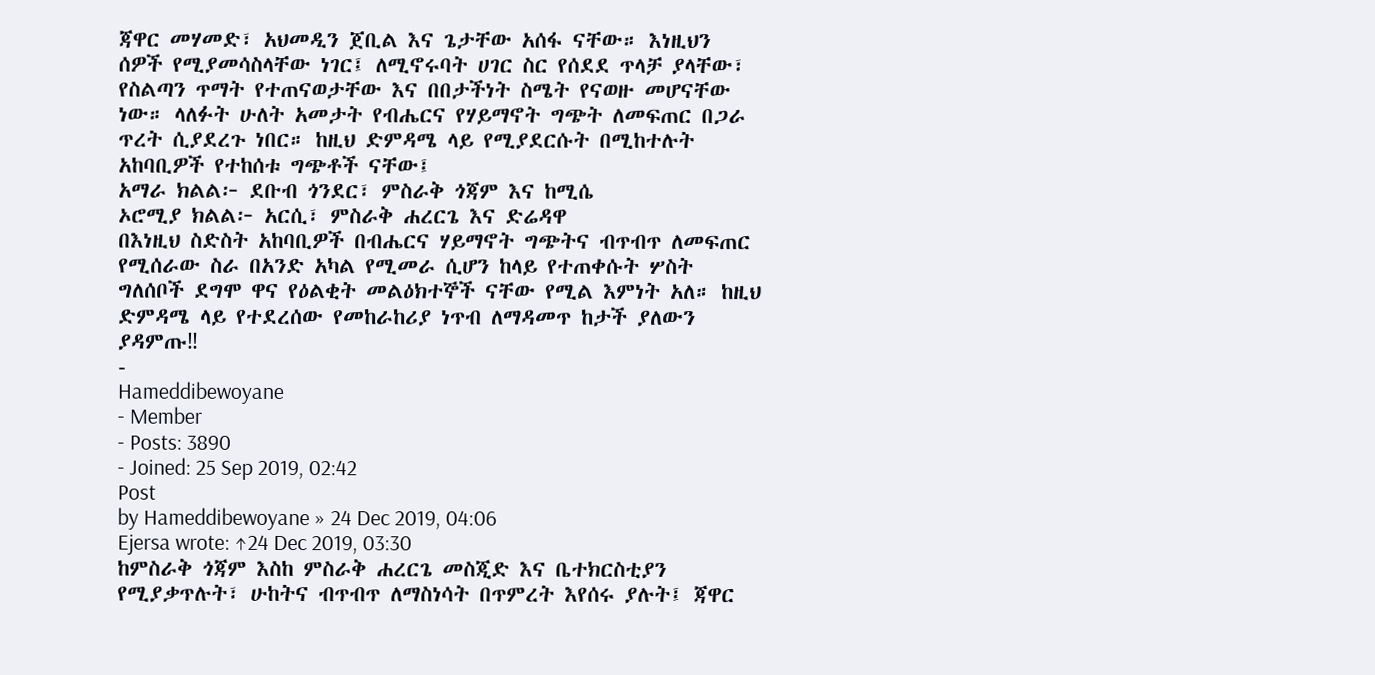ጃዋር መሃመድ፣ አህመዲን ጀቢል እና ጌታቸው አሰፋ ናቸው። እነዚህን ሰዎች የሚያመሳስላቸው ነገር፤ ለሚኖሩባት ሀገር ስር የሰደደ ጥላቻ ያላቸው፣ የስልጣን ጥማት የተጠናወታቸው እና በበታችነት ስሜት የናወዙ መሆናቸው ነው። ላለፉት ሁለት አመታት የብሔርና የሃይማኖት ግጭት ለመፍጠር በጋራ ጥረት ሲያደረጉ ነበር። ከዚህ ድምዳሜ ላይ የሚያደርሱት በሚከተሉት አከባቢዎች የተከሰቱ ግጭቶች ናቸው፤
አማራ ክልል፦ ደቡብ ጎንደር፣ ምስራቅ ጎጃም እና ከሚሴ
ኦሮሚያ ክልል፦ አርሲ፣ ምስራቅ ሐረርጌ እና ድሬዳዋ
በእነዚህ ስድስት አከባቢዎች በብሔርና ሃይማኖት ግጭትና ብጥብጥ ለመፍጠር የሚሰራው ስራ በአንድ አካል የሚመራ ሲሆን ከላይ የተጠቀሱት ሦስት ግለሰቦች ደግሞ ዋና የዕልቂት መልዕክተኞች ናቸው የሚል እምነት አለ። ከዚህ ድምዳሜ ላይ የተደረሰው የመከራከሪያ ነጥብ ለማዳመጥ ከታች ያለውን ያዳምጡ‼
-
Hameddibewoyane
- Member
- Posts: 3890
- Joined: 25 Sep 2019, 02:42
Post
by Hameddibewoyane » 24 Dec 2019, 04:06
Ejersa wrote: ↑24 Dec 2019, 03:30
ከምስራቅ ጎጃም እስከ ምስራቅ ሐረርጌ መስጂድ እና ቤተክርስቲያን የሚያቃጥሉት፣ ሁከትና ብጥብጥ ለማስነሳት በጥምረት እየሰሩ ያሉት፤ ጃዋር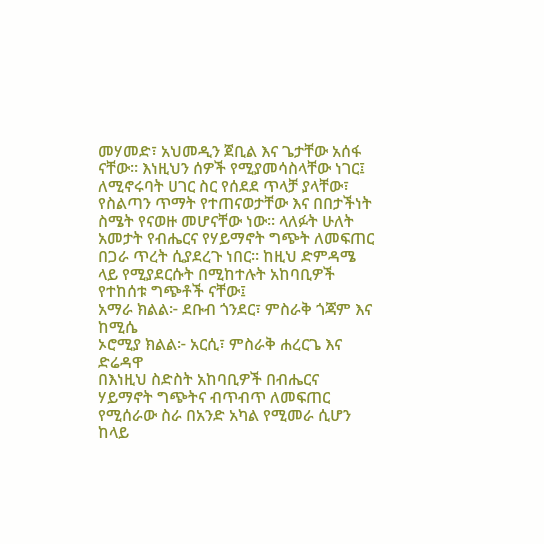መሃመድ፣ አህመዲን ጀቢል እና ጌታቸው አሰፋ ናቸው። እነዚህን ሰዎች የሚያመሳስላቸው ነገር፤ ለሚኖሩባት ሀገር ስር የሰደደ ጥላቻ ያላቸው፣ የስልጣን ጥማት የተጠናወታቸው እና በበታችነት ስሜት የናወዙ መሆናቸው ነው። ላለፉት ሁለት አመታት የብሔርና የሃይማኖት ግጭት ለመፍጠር በጋራ ጥረት ሲያደረጉ ነበር። ከዚህ ድምዳሜ ላይ የሚያደርሱት በሚከተሉት አከባቢዎች የተከሰቱ ግጭቶች ናቸው፤
አማራ ክልል፦ ደቡብ ጎንደር፣ ምስራቅ ጎጃም እና ከሚሴ
ኦሮሚያ ክልል፦ አርሲ፣ ምስራቅ ሐረርጌ እና ድሬዳዋ
በእነዚህ ስድስት አከባቢዎች በብሔርና ሃይማኖት ግጭትና ብጥብጥ ለመፍጠር የሚሰራው ስራ በአንድ አካል የሚመራ ሲሆን ከላይ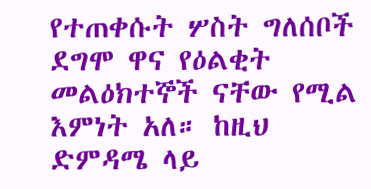የተጠቀሱት ሦስት ግለሰቦች ደግሞ ዋና የዕልቂት መልዕክተኞች ናቸው የሚል እምነት አለ። ከዚህ ድምዳሜ ላይ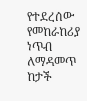የተደረሰው የመከራከሪያ ነጥብ ለማዳመጥ ከታች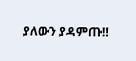ያለውን ያዳምጡ‼